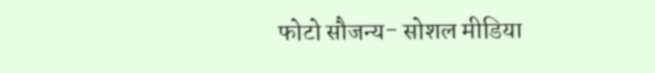फोटो सौजन्य- सोशल मीडिया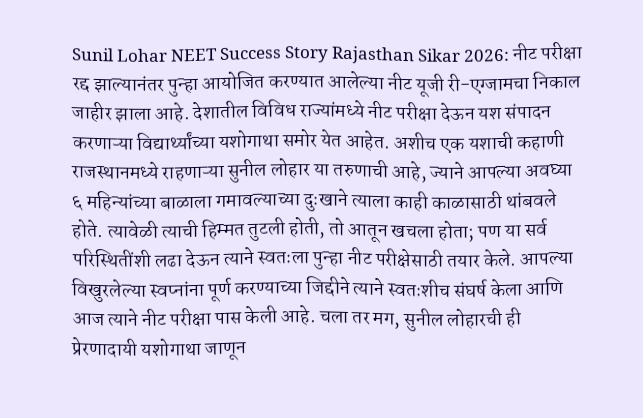Sunil Lohar NEET Success Story Rajasthan Sikar 2026: नीट परीक्षा रद्द झाल्यानंतर पुन्हा आयोजित करण्यात आलेल्या नीट यूजी री-एग्जामचा निकाल जाहीर झाला आहे. देशातील विविध राज्यांमध्ये नीट परीक्षा देऊन यश संपादन करणाऱ्या विद्यार्थ्यांच्या यशोगाथा समोर येत आहेत. अशीच एक यशाची कहाणी राजस्थानमध्ये राहणाऱ्या सुनील लोहार या तरुणाची आहे, ज्याने आपल्या अवघ्या ६ महिन्यांच्या बाळाला गमावल्याच्या दुःखाने त्याला काही काळासाठी थांबवले होते. त्यावेळी त्याची हिम्मत तुटली होती, तो आतून खचला होता; पण या सर्व परिस्थितींशी लढा देऊन त्याने स्वतःला पुन्हा नीट परीक्षेसाठी तयार केले. आपल्या विखुरलेल्या स्वप्नांना पूर्ण करण्याच्या जिद्दीने त्याने स्वतःशीच संघर्ष केला आणि आज त्याने नीट परीक्षा पास केली आहे. चला तर मग, सुनील लोहारची ही प्रेरणादायी यशोगाथा जाणून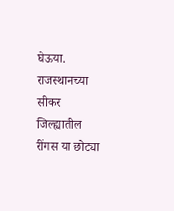घेऊया.
राजस्थानच्या सीकर जिल्ह्यातील रींगस या छोट्या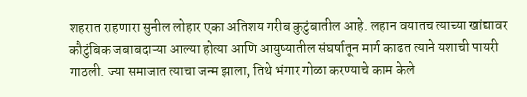शहरात राहणारा सुनील लोहार एका अतिशय गरीब कुटुंबातील आहे. लहान वयातच त्याच्या खांद्यावर कौटुंबिक जबाबदाऱ्या आल्या होत्या आणि आयुष्यातील संघर्षातून मार्ग काढत त्याने यशाची पायरी गाठली. ज्या समाजात त्याचा जन्म झाला, तिथे भंगार गोळा करण्याचे काम केले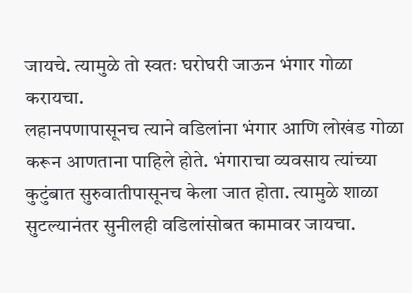जायचे. त्यामुळे तो स्वतः घरोघरी जाऊन भंगार गोळा करायचा.
लहानपणापासूनच त्याने वडिलांना भंगार आणि लोखंड गोळा करून आणताना पाहिले होते. भंगाराचा व्यवसाय त्यांच्या कुटुंबात सुरुवातीपासूनच केला जात होता. त्यामुळे शाळा सुटल्यानंतर सुनीलही वडिलांसोबत कामावर जायचा.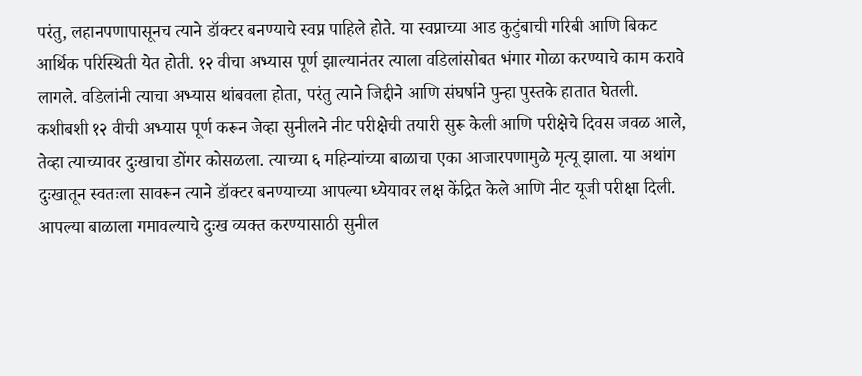परंतु, लहानपणापासूनच त्याने डॉक्टर बनण्याचे स्वप्न पाहिले होते. या स्वप्नाच्या आड कुटुंबाची गरिबी आणि बिकट आर्थिक परिस्थिती येत होती. १२ वीचा अभ्यास पूर्ण झाल्यानंतर त्याला वडिलांसोबत भंगार गोळा करण्याचे काम करावे लागले. वडिलांनी त्याचा अभ्यास थांबवला होता, परंतु त्याने जिद्दीने आणि संघर्षाने पुन्हा पुस्तके हातात घेतली.
कशीबशी १२ वीची अभ्यास पूर्ण करून जेव्हा सुनीलने नीट परीक्षेची तयारी सुरू केली आणि परीक्षेचे दिवस जवळ आले, तेव्हा त्याच्यावर दुःखाचा डोंगर कोसळला. त्याच्या ६ महिन्यांच्या बाळाचा एका आजारपणामुळे मृत्यू झाला. या अथांग दुःखातून स्वतःला सावरून त्याने डॉक्टर बनण्याच्या आपल्या ध्येयावर लक्ष केंद्रित केले आणि नीट यूजी परीक्षा दिली.
आपल्या बाळाला गमावल्याचे दुःख व्यक्त करण्यासाठी सुनील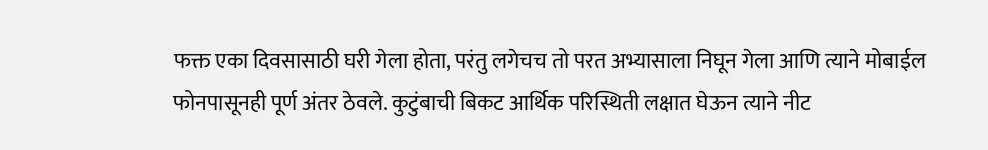फक्त एका दिवसासाठी घरी गेला होता, परंतु लगेचच तो परत अभ्यासाला निघून गेला आणि त्याने मोबाईल फोनपासूनही पूर्ण अंतर ठेवले. कुटुंबाची बिकट आर्थिक परिस्थिती लक्षात घेऊन त्याने नीट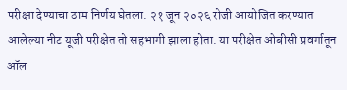परीक्षा देण्याचा ठाम निर्णय घेतला. २१ जून २०२६ रोजी आयोजित करण्यात आलेल्या नीट यूजी परीक्षेत तो सहभागी झाला होता. या परीक्षेत ओबीसी प्रवर्गातून ऑल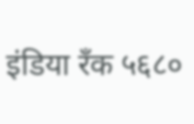इंडिया रँक ५६८०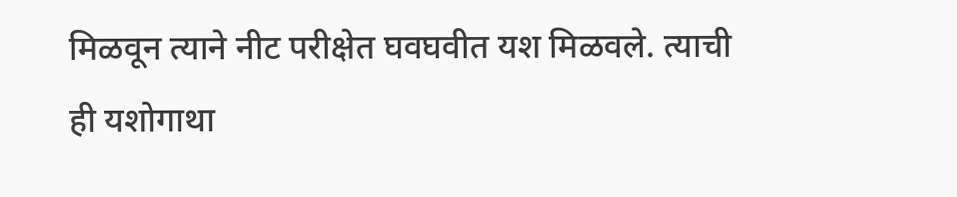मिळवून त्याने नीट परीक्षेत घवघवीत यश मिळवले. त्याची ही यशोगाथा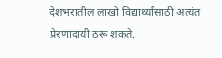देशभरातील लाखो विद्यार्थ्यांसाठी अत्यंत प्रेरणादायी ठरू शकते.